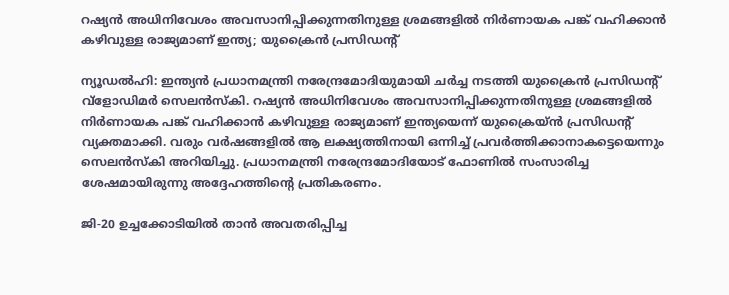റഷ്യൻ അധിനിവേശം അവസാനിപ്പിക്കുന്നതിനുള്ള ശ്രമങ്ങളിൽ നിർണായക പങ്ക് വഹിക്കാൻ കഴിവുള്ള രാജ്യമാണ് ഇന്ത്യ; യുക്രൈൻ പ്രസിഡന്റ്

ന്യൂഡൽഹി: ഇന്ത്യൻ പ്രധാനമന്ത്രി നരേന്ദ്രമോദിയുമായി ചർച്ച നടത്തി യുക്രൈൻ പ്രസിഡന്റ് വ്ളോഡിമർ സെലൻസ്‌കി. റഷ്യൻ അധിനിവേശം അവസാനിപ്പിക്കുന്നതിനുള്ള ശ്രമങ്ങളിൽ നിർണായക പങ്ക് വഹിക്കാൻ കഴിവുള്ള രാജ്യമാണ് ഇന്ത്യയെന്ന് യുക്രൈയ്ൻ പ്രസിഡന്റ് വ്യക്തമാക്കി. വരും വർഷങ്ങളിൽ ആ ലക്ഷ്യത്തിനായി ഒന്നിച്ച് പ്രവർത്തിക്കാനാകട്ടെയെന്നും സെലൻസ്‌കി അറിയിച്ചു. പ്രധാനമന്ത്രി നരേന്ദ്രമോദിയോട് ഫോണിൽ സംസാരിച്ച ശേഷമായിരുന്നു അദ്ദേഹത്തിന്റെ പ്രതികരണം.

ജി-20 ഉച്ചക്കോടിയിൽ താൻ അവതരിപ്പിച്ച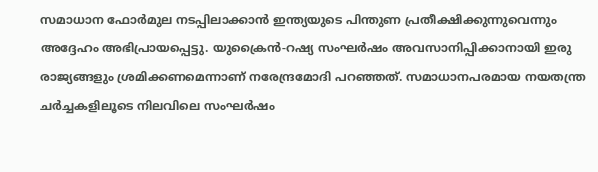സമാധാന ഫോർമുല നടപ്പിലാക്കാൻ ഇന്ത്യയുടെ പിന്തുണ പ്രതീക്ഷിക്കുന്നുവെന്നും അദ്ദേഹം അഭിപ്രായപ്പെട്ടു. യുക്രൈൻ-റഷ്യ സംഘർഷം അവസാനിപ്പിക്കാനായി ഇരു രാജ്യങ്ങളും ശ്രമിക്കണമെന്നാണ് നരേന്ദ്രമോദി പറഞ്ഞത്. സമാധാനപരമായ നയതന്ത്ര ചർച്ചകളിലൂടെ നിലവിലെ സംഘർഷം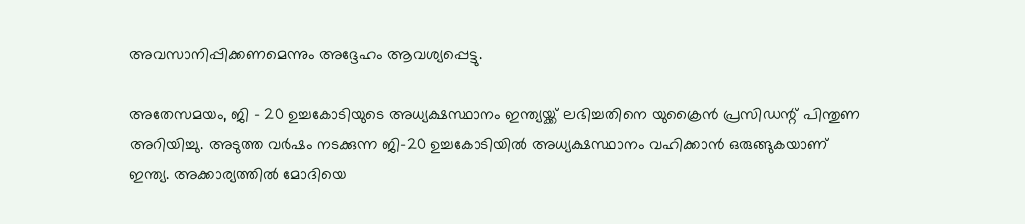അവസാനിപ്പിക്കണമെന്നും അദ്ദേഹം ആവശ്യപ്പെട്ടു.

അതേസമയം, ജി – 20 ഉച്ചകോടിയുടെ അധ്യക്ഷസ്ഥാനം ഇന്ത്യയ്ക്ക് ലഭിച്ചതിനെ യുക്രൈൻ പ്രസിഡന്റ് പിന്തുണ അറിയിച്ചു. അടുത്ത വർഷം നടക്കുന്ന ജി-20 ഉച്ചകോടിയിൽ അധ്യക്ഷസ്ഥാനം വഹിക്കാൻ ഒരുങ്ങുകയാണ് ഇന്ത്യ. അക്കാര്യത്തിൽ മോദിയെ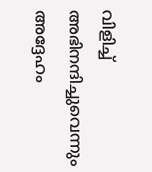വിളിച്ച് അഭിനന്ദിച്ചുവെന്നും അദ്ദേഹം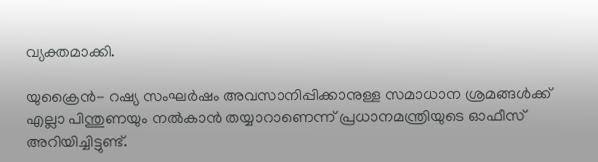വ്യക്തമാക്കി.

യുക്രൈൻ- റഷ്യ സംഘർഷം അവസാനിപ്പിക്കാനുള്ള സമാധാന ശ്രമങ്ങൾക്ക് എല്ലാ പിന്തുണയും നൽകാൻ തയ്യാറാണെന്ന് പ്രധാനമന്ത്രിയുടെ ഓഫീസ് അറിയിച്ചിട്ടുണ്ട്.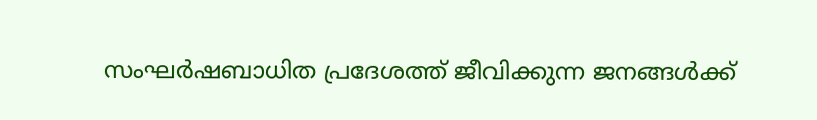സംഘർഷബാധിത പ്രദേശത്ത് ജീവിക്കുന്ന ജനങ്ങൾക്ക്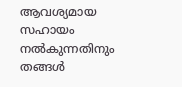ആവശ്യമായ സഹായം നൽകുന്നതിനും തങ്ങൾ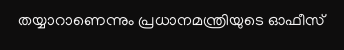തയ്യാറാണെന്നും പ്രധാനമന്ത്രിയുടെ ഓഫീസ്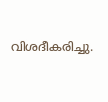വിശദീകരിച്ചു.